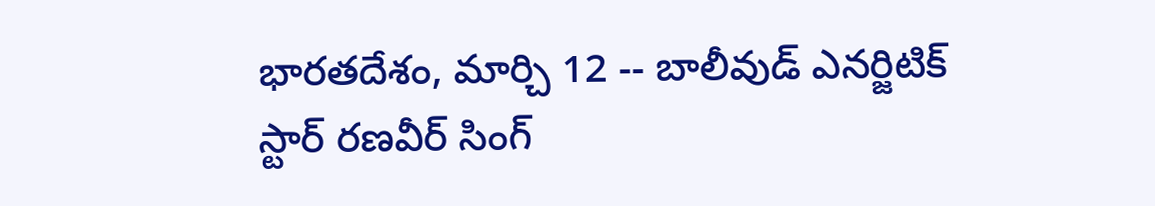భారతదేశం, మార్చి 12 -- బాలీవుడ్ ఎనర్జిటిక్ స్టార్ రణవీర్ సింగ్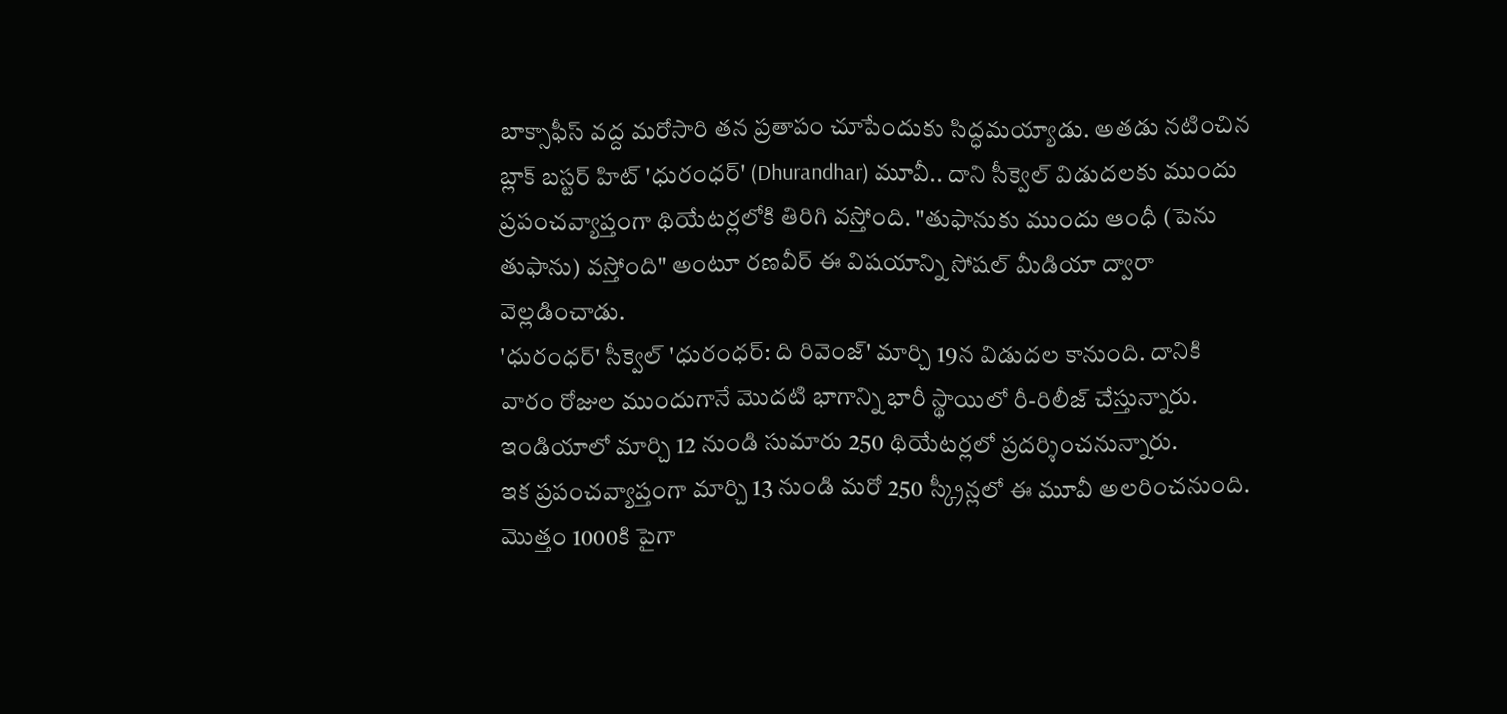బాక్సాఫీస్ వద్ద మరోసారి తన ప్రతాపం చూపేందుకు సిద్ధమయ్యాడు. అతడు నటించిన బ్లాక్ బస్టర్ హిట్ 'ధురంధర్' (Dhurandhar) మూవీ.. దాని సీక్వెల్ విడుదలకు ముందు ప్రపంచవ్యాప్తంగా థియేటర్లలోకి తిరిగి వస్తోంది. "తుఫానుకు ముందు ఆంధీ (పెను తుఫాను) వస్తోంది" అంటూ రణవీర్ ఈ విషయాన్ని సోషల్ మీడియా ద్వారా వెల్లడించాడు.
'ధురంధర్' సీక్వెల్ 'ధురంధర్: ది రివెంజ్' మార్చి 19న విడుదల కానుంది. దానికి వారం రోజుల ముందుగానే మొదటి భాగాన్ని భారీ స్థాయిలో రీ-రిలీజ్ చేస్తున్నారు. ఇండియాలో మార్చి 12 నుండి సుమారు 250 థియేటర్లలో ప్రదర్శించనున్నారు.
ఇక ప్రపంచవ్యాప్తంగా మార్చి 13 నుండి మరో 250 స్క్రీన్లలో ఈ మూవీ అలరించనుంది. మొత్తం 1000కి పైగా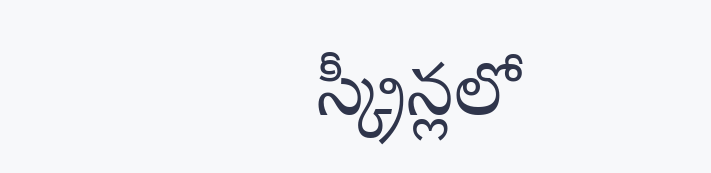స్క్రీన్లలో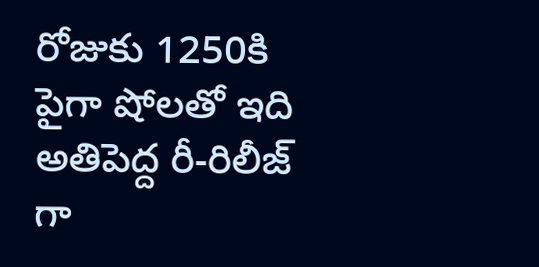రోజుకు 1250కి పైగా షోలతో ఇది అతిపెద్ద రీ-రిలీజ్ గా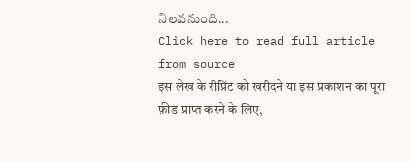నిలవనుంది...
Click here to read full article from source
इस लेख के रीप्रिंट को खरीदने या इस प्रकाशन का पूरा फ़ीड प्राप्त करने के लिए,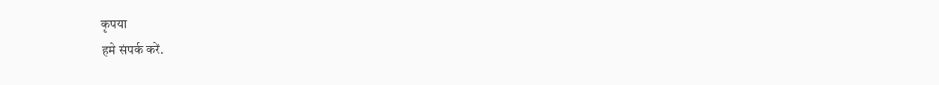कृपया
हमे संपर्क करें.